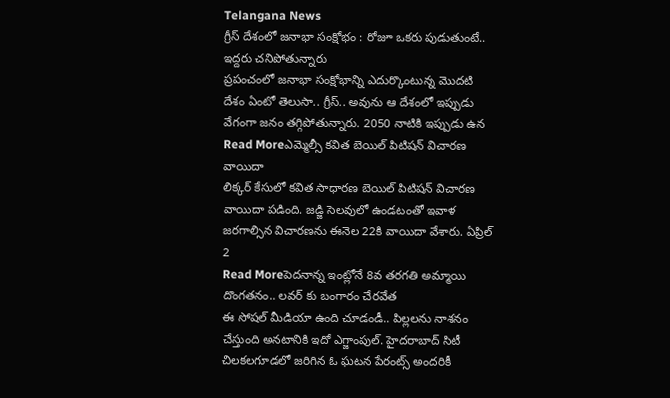Telangana News
గ్రీస్ దేశంలో జనాభా సంక్షోభం : రోజూ ఒకరు పుడుతుంటే.. ఇద్దరు చనిపోతున్నారు
ప్రపంచంలో జనాభా సంక్షోభాన్ని ఎదుర్కొంటున్న మొదటి దేశం ఏంటో తెలుసా.. గ్రీస్.. అవును ఆ దేశంలో ఇప్పుడు వేగంగా జనం తగ్గిపోతున్నారు. 2050 నాటికి ఇప్పుడు ఉన
Read Moreఎమ్మెల్సీ కవిత బెయిల్ పిటిషన్ విచారణ వాయిదా
లిక్కర్ కేసులో కవిత సాధారణ బెయిల్ పిటిషన్ విచారణ వాయిదా పడింది. జడ్జి సెలవులో ఉండటంతో ఇవాళ జరగాల్సిన విచారణను ఈనెల 22కి వాయిదా వేశారు. ఏప్రిల్ 2
Read Moreపెదనాన్న ఇంట్లోనే 8వ తరగతి అమ్మాయి దొంగతనం.. లవర్ కు బంగారం చేరవేత
ఈ సోషల్ మీడియా ఉంది చూడండీ.. పిల్లలను నాశనం చేస్తుంది అనటానికి ఇదో ఎగ్జాంపుల్. హైదరాబాద్ సిటీ చిలకలగూడలో జరిగిన ఓ ఘటన పేరంట్స్ అందరికీ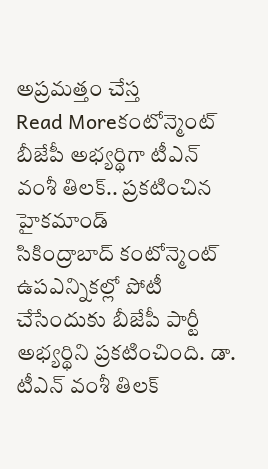అప్రమత్తం చేస్త
Read Moreకంటోన్మెంట్ బీజేపీ అభ్యర్థిగా టీఎన్ వంశీ తిలక్.. ప్రకటించిన హైకమాండ్
సికింద్రాబాద్ కంటోన్మెంట్ ఉపఎన్నికల్లో పోటీ చేసేందుకు బీజేపీ పార్టీ అభ్యర్థిని ప్రకటించింది. డా. టీఎన్ వంశీ తిలక్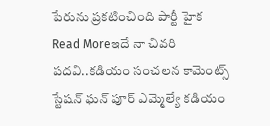పేరును ప్రకటించింది పార్టీ హైక
Read Moreఇదే నా చివరి పదవి..కడియం సంచలన కామెంట్స్
స్టేషన్ ఘన్ పూర్ ఎమ్మెల్యే కడియం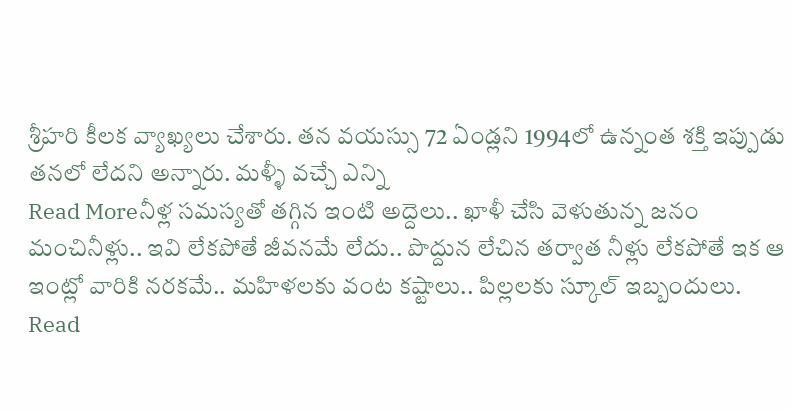శ్రీహరి కీలక వ్యాఖ్యలు చేశారు. తన వయస్సు 72 ఏండ్లని 1994లో ఉన్నంత శక్తి ఇప్పుడు తనలో లేదని అన్నారు. మళ్ళీ వచ్చే ఎన్ని
Read Moreనీళ్ల సమస్యతో తగ్గిన ఇంటి అద్దెలు.. ఖాళీ చేసి వెళుతున్న జనం
మంచినీళ్లు.. ఇవి లేకపోతే జీవనమే లేదు.. పొద్దున లేచిన తర్వాత నీళ్లు లేకపోతే ఇక ఆ ఇంట్లో వారికి నరకమే.. మహిళలకు వంట కష్టాలు.. పిల్లలకు స్కూల్ ఇబ్బందులు.
Read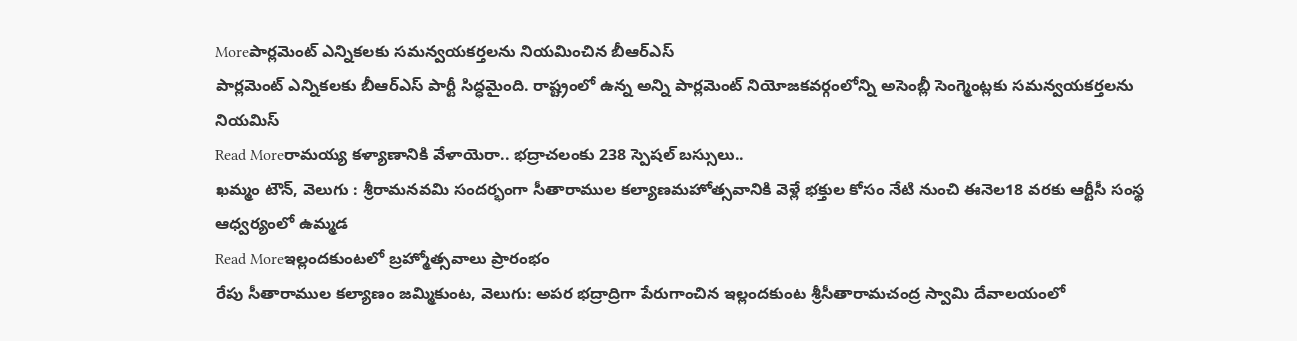Moreపార్లమెంట్ ఎన్నికలకు సమన్వయకర్తలను నియమించిన బీఆర్ఎస్
పార్లమెంట్ ఎన్నికలకు బీఆర్ఎస్ పార్టీ సిద్ధమైంది. రాష్ట్రంలో ఉన్న అన్ని పార్లమెంట్ నియోజకవర్గంలోన్ని అసెంబ్లీ సెంగ్మెంట్లకు సమన్వయకర్తలను నియమిస్
Read Moreరామయ్య కళ్యాణానికి వేళాయెరా.. భద్రాచలంకు 238 స్పెషల్ బస్సులు..
ఖమ్మం టౌన్, వెలుగు : శ్రీరామనవమి సందర్భంగా సీతారాముల కల్యాణమహోత్సవానికి వెళ్లే భక్తుల కోసం నేటి నుంచి ఈనెల18 వరకు ఆర్టీసీ సంస్థ ఆధ్వర్యంలో ఉమ్మడ
Read Moreఇల్లందకుంటలో బ్రహ్మోత్సవాలు ప్రారంభం
రేపు సీతారాముల కల్యాణం జమ్మికుంట, వెలుగు: అపర భద్రాద్రిగా పేరుగాంచిన ఇల్లందకుంట శ్రీసీతారామచంద్ర స్వామి దేవాలయంలో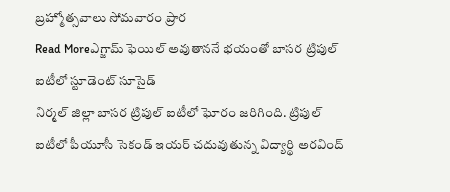బ్రహ్మోత్సవాలు సోమవారం ప్రార
Read Moreఎగ్జామ్ ఫెయిల్ అవుతాననే భయంతో బాసర ట్రిపుల్ ఐటీలో స్టూడెంట్ సూసైడ్
నిర్మల్ జిల్లా బాసర ట్రిపుల్ ఐటీలో ఘోరం జరిగింది. ట్రిపుల్ ఐటీలో పీయూసీ సెకండ్ ఇయర్ చదువుతున్న విద్యార్థి అరవింద్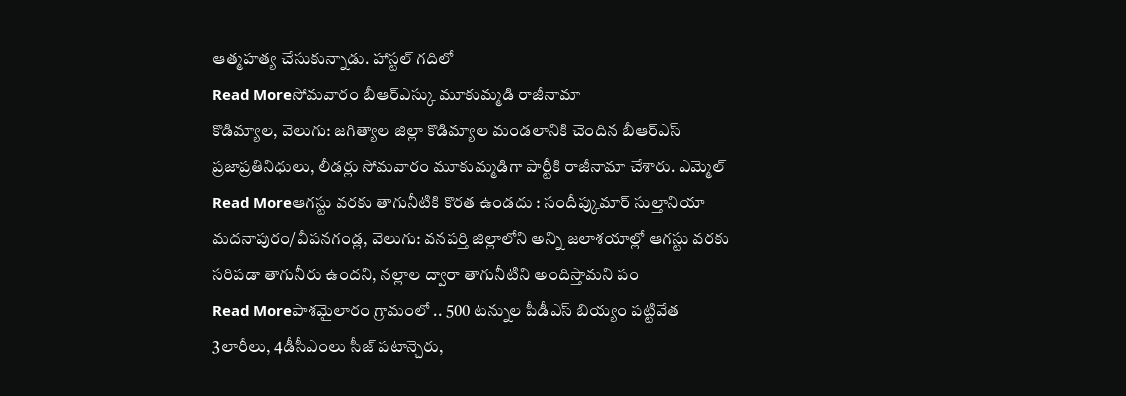ఆత్మహత్య చేసుకున్నాడు. హాస్టల్ గదిలో
Read Moreసోమవారం బీఆర్ఎస్కు మూకుమ్మడి రాజీనామా
కొడిమ్యాల, వెలుగు: జగిత్యాల జిల్లా కొడిమ్యాల మండలానికి చెందిన బీఆర్ఎస్ ప్రజాప్రతినిధులు, లీడర్లు సోమవారం మూకుమ్మడిగా పార్టీకి రాజీనామా చేశారు. ఎమ్మెల్
Read Moreఆగస్టు వరకు తాగునీటికి కొరత ఉండదు : సందీప్కుమార్ సుల్తానియా
మదనాపురం/వీపనగండ్ల, వెలుగు: వనపర్తి జిల్లాలోని అన్ని జలాశయాల్లో ఆగస్టు వరకు సరిపడా తాగునీరు ఉందని, నల్లాల ద్వారా తాగునీటిని అందిస్తామని పం
Read Moreపాశమైలారం గ్రామంలో .. 500 టన్నుల పీడీఎస్ బియ్యం పట్టివేత
3లారీలు, 4డీసీఎంలు సీజ్ పటాన్చెరు,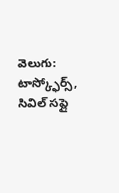వెలుగు: టాస్క్ఫోర్స్, సివిల్ సప్లై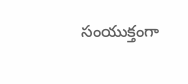సంయుక్తంగా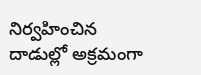నిర్వహించిన దాడుల్లో అక్రమంగా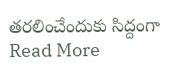తరలించేందుకు సిద్దంగా
Read More